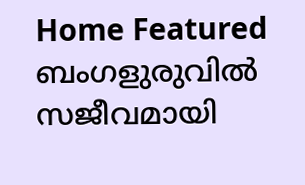Home Featured ബംഗളുരുവിൽ സജീവമായി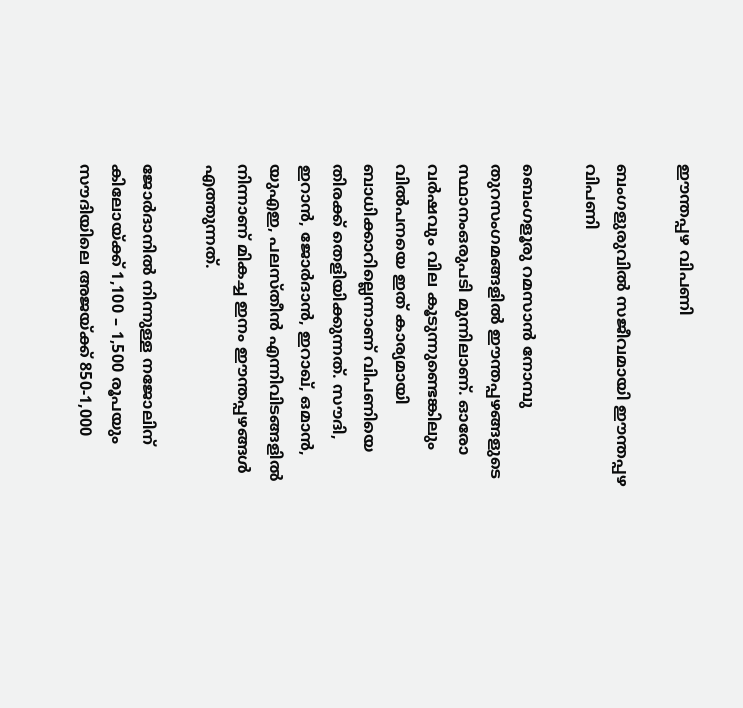ഈന്തപ്പഴ വിപണി

ബംഗളുരുവിൽ സജീവമായി ഈന്തപ്പഴ വിപണി

ബെംഗളൂരു റമസാൻ നോമ്പു തുറസംഗമങ്ങളിൽ ഈന്തപ്പഴങ്ങളുടെ സ്ഥാനംഒരുപടി മുന്നിലാണ്. ഓരോ വർഷവും വില കൂടുന്നുണ്ടെങ്കിലും വിൽപനയെ ഇത് കാര്യമായി ബാധിക്കാറില്ലെന്നാണ് വിപണിയെ തിരക്ക് തെളിയിക്കുന്നത്. സൗദി, ഇറാൻ, ജോർദാൻ, ഇറാഖ്, ഒമാൻ, യുഎഇ, പലസ്തീൻ എന്നിവിടങ്ങളിൽ നിന്നാണ് മികച്ച ഇനം ഈന്തപ്പഴങ്ങൾ എത്തുന്നത്.

ജോർദാനിൽ നിന്നുള്ള നജോലിന് കിലോയ്ക്ക് 1,100 – 1,500 രൂപയും സൗദിയിലെ അജയ്ക്ക് 850-1,000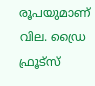രൂപയുമാണ് വില. ഡ്രൈ ഫ്രൂട്സ്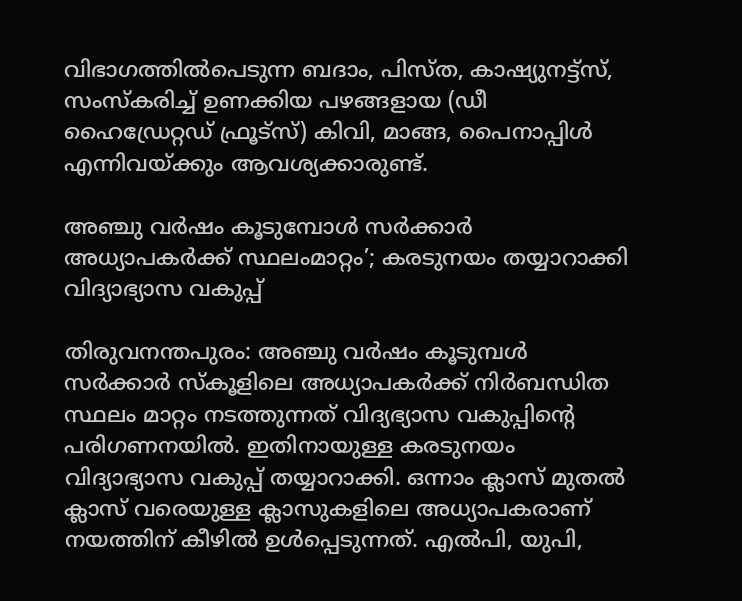വിഭാഗത്തിൽപെടുന്ന ബദാം, പിസ്ത, കാഷ്യുനട്ട്സ്, സംസ്കരിച്ച് ഉണക്കിയ പഴങ്ങളായ (ഡീ ഹൈഡ്രേറ്റഡ് ഫ്രൂട്സ്) കിവി, മാങ്ങ, പൈനാപ്പിൾ എന്നിവയ്ക്കും ആവശ്യക്കാരുണ്ട്.

അഞ്ചു വർഷം കൂടുമ്പോൾ സർക്കാർ അധ്യാപക‍ർക്ക് സ്ഥലംമാറ്റം’; കരടുനയം തയ്യാറാക്കി വിദ്യാഭ്യാസ വകുപ്പ്

തിരുവനന്തപുരം: അഞ്ചു വർഷം കൂടുമ്പൾ സർക്കാർ സ്കൂളിലെ അധ്യാപകർക്ക് നിർബന്ധിത സ്ഥലം മാറ്റം നടത്തുന്നത് വിദ്യഭ്യാസ വകുപ്പിൻ്റെ പരിഗണനയിൽ. ഇതിനായുള്ള കരടുനയം വിദ്യാഭ്യാസ വകുപ്പ് തയ്യാറാക്കി. ഒന്നാം ക്ലാസ് മുതൽ ക്ലാസ് വരെയുള്ള ക്ലാസുകളിലെ അധ്യാപകരാണ് നയത്തിന് കീഴിൽ ഉൾപ്പെടുന്നത്. എൽപി, യുപി,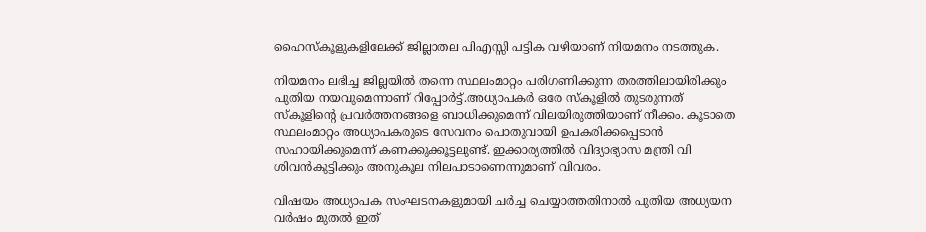ഹൈസ്കൂളുകളിലേക്ക് ജില്ലാതല പിഎസ്സി പട്ടിക വഴിയാണ് നിയമനം നടത്തുക.

നിയമനം ലഭിച്ച ജില്ലയിൽ തന്നെ സ്ഥലംമാറ്റം പരിഗണിക്കുന്ന തരത്തിലായിരിക്കും പുതിയ നയവുമെന്നാണ് റിപ്പോ‍ർട്ട്.അധ്യാപകർ ഒരേ സ്കൂളിൽ തുടരുന്നത് സ്കൂളിൻ്റെ പ്രവർത്തനങ്ങളെ ബാധിക്കുമെന്ന് വിലയിരുത്തിയാണ് നീക്കം. കൂടാതെ സ്ഥലംമാറ്റം അധ്യാപകരുടെ സേവനം പൊതുവായി ഉപകരിക്കപ്പെടാൻ സഹായിക്കുമെന്ന് കണക്കുക്കൂട്ടലുണ്ട്. ഇക്കാര്യത്തിൽ വിദ്യാഭ്യാസ മന്ത്രി വി ശിവൻകുട്ടിക്കും അനുകൂല നിലപാടാണെന്നുമാണ് വിവരം.

വിഷയം അധ്യാപക സംഘടനകളുമായി ച‍ർച്ച ചെയ്യാത്തതിനാൽ പുതിയ അധ്യയന വർഷം മുതൽ ഇത്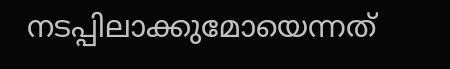നടപ്പിലാക്കുമോയെന്നത്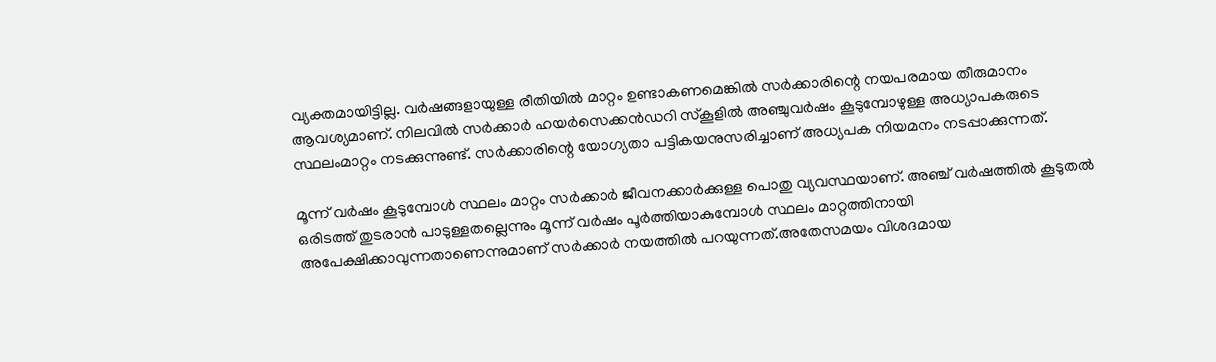വ്യക്തമായിട്ടില്ല. വർഷങ്ങളായുള്ള രീതിയിൽ മാറ്റം ഉണ്ടാകണമെങ്കിൽ സർക്കാരിന്റെ നയപരമായ തീരുമാനം ആവശ്യമാണ്. നിലവിൽ സർക്കാർ ഹയർസെക്കൻഡറി സ്കൂളിൽ അഞ്ചുവർഷം കൂടുമ്പോഴുള്ള അധ്യാപകരുടെ സ്ഥലംമാറ്റം നടക്കുന്നുണ്ട്. സർക്കാരിന്റെ യോഗ്യതാ പട്ടികയനുസരിച്ചാണ് അധ്യപക നിയമനം നടപ്പാക്കുന്നത്.

മൂന്ന് വർഷം കൂടുമ്പോൾ സ്ഥലം മാറ്റം സർക്കാർ ജീവനക്കാർക്കുള്ള പൊതു വ്യവസ്ഥയാണ്. അഞ്ച് വർഷത്തിൽ കൂടുതൽ ഒരിടത്ത് തുടരാൻ പാടുള്ളതല്ലെന്നും മൂന്ന് വർഷം പൂർത്തിയാകുമ്പോൾ സ്ഥലം മാറ്റത്തിനായി അപേക്ഷിക്കാവുന്നതാണെന്നുമാണ് സർക്കാ‍ർ നയത്തിൽ പറയുന്നത്.അതേസമയം വിശദമായ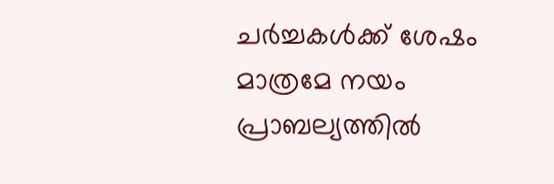ച‍ർച്ചകൾക്ക് ശേഷം മാത്രമേ നയം പ്രാബല്യത്തിൽ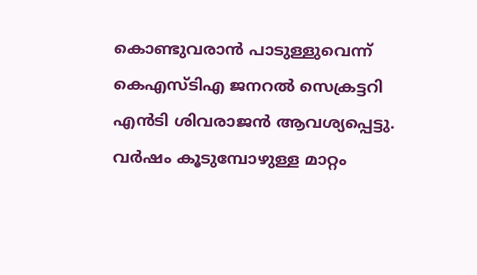കൊണ്ടുവരാൻ പാടുള്ളുവെന്ന് കെഎസ്ടിഎ ജനറൽ സെക്രട്ടറി എൻടി ശിവരാജൻ ആവശ്യപ്പെട്ടു. വർഷം കൂടുമ്പോഴുള്ള മാറ്റം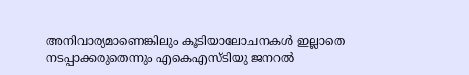അനിവാര്യമാണെങ്കിലും കൂടിയാലോചനകൾ ഇല്ലാതെ നടപ്പാക്കരുതെന്നും എകെഎസ്ടിയു ജനറൽ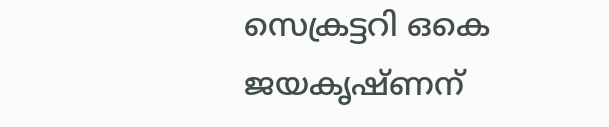സെക്രട്ടറി ഒകെ ജയകൃഷ്ണന്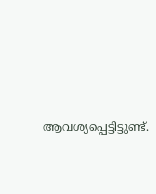ആവശ്യപ്പെട്ടിട്ടുണ്ട്.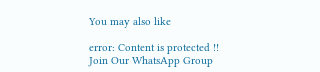You may also like

error: Content is protected !!
Join Our WhatsApp Group